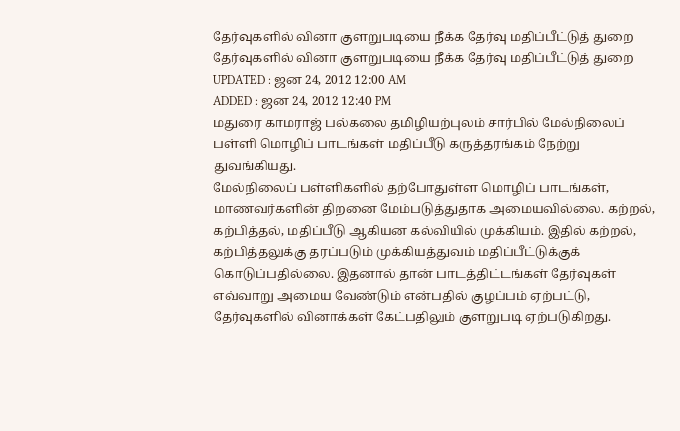தேர்வுகளில் வினா குளறுபடியை நீக்க தேர்வு மதிப்பீட்டுத் துறை
தேர்வுகளில் வினா குளறுபடியை நீக்க தேர்வு மதிப்பீட்டுத் துறை
UPDATED : ஜன 24, 2012 12:00 AM
ADDED : ஜன 24, 2012 12:40 PM
மதுரை காமராஜ் பல்கலை தமிழியற்புலம் சார்பில் மேல்நிலைப் பள்ளி மொழிப் பாடங்கள் மதிப்பீடு கருத்தரங்கம் நேற்று துவங்கியது.
மேல்நிலைப் பள்ளிகளில் தற்போதுள்ள மொழிப் பாடங்கள், மாணவர்களின் திறனை மேம்படுத்துதாக அமையவில்லை. கற்றல், கற்பித்தல், மதிப்பீடு ஆகியன கல்வியில் முக்கியம். இதில் கற்றல், கற்பித்தலுக்கு தரப்படும் முக்கியத்துவம் மதிப்பீட்டுக்குக் கொடுப்பதில்லை. இதனால் தான் பாடத்திட்டங்கள் தேர்வுகள் எவ்வாறு அமைய வேண்டும் என்பதில் குழப்பம் ஏற்பட்டு, தேர்வுகளில் வினாக்கள் கேட்பதிலும் குளறுபடி ஏற்படுகிறது.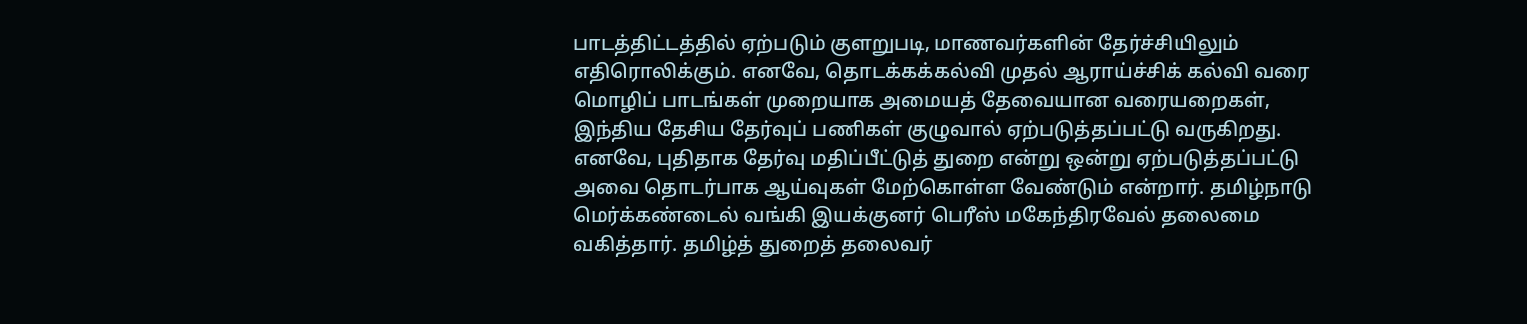பாடத்திட்டத்தில் ஏற்படும் குளறுபடி, மாணவர்களின் தேர்ச்சியிலும் எதிரொலிக்கும். எனவே, தொடக்கக்கல்வி முதல் ஆராய்ச்சிக் கல்வி வரை மொழிப் பாடங்கள் முறையாக அமையத் தேவையான வரையறைகள், இந்திய தேசிய தேர்வுப் பணிகள் குழுவால் ஏற்படுத்தப்பட்டு வருகிறது.
எனவே, புதிதாக தேர்வு மதிப்பீட்டுத் துறை என்று ஒன்று ஏற்படுத்தப்பட்டு அவை தொடர்பாக ஆய்வுகள் மேற்கொள்ள வேண்டும் என்றார். தமிழ்நாடு மெர்க்கண்டைல் வங்கி இயக்குனர் பெரீஸ் மகேந்திரவேல் தலைமை வகித்தார். தமிழ்த் துறைத் தலைவர்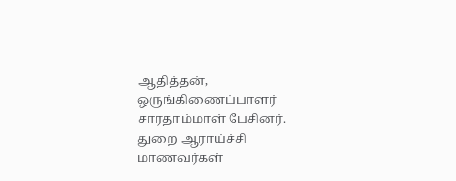ஆதித்தன், ஒருங்கிணைப்பாளர் சாரதாம்மாள் பேசினர். துறை ஆராய்ச்சி மாணவர்கள்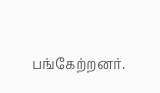பங்கேற்றனர்.